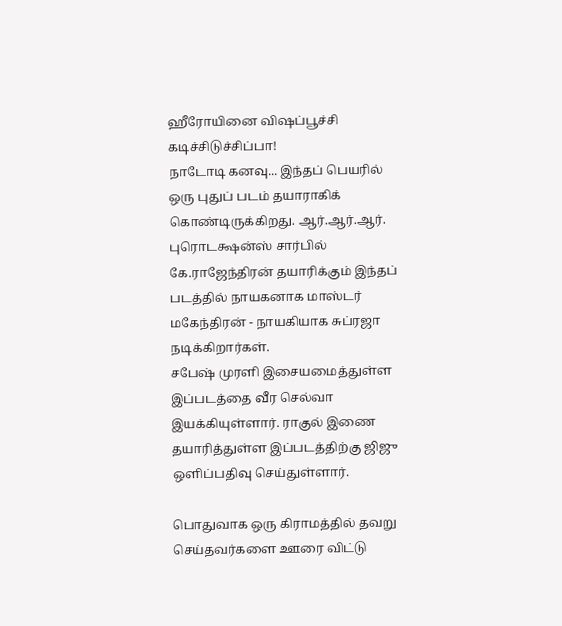ஹீரோயினை விஷப்பூச்சி கடிச்சிடுச்சிப்பா!
நாடோடி கனவு... இந்தப் பெயரில் ஒரு புதுப் படம் தயாராகிக் கொண்டிருக்கிறது. ஆர்.ஆர்.ஆர். புரொடக்ஷன்ஸ் சார்பில் கே.ராஜேந்திரன் தயாரிக்கும் இந்தப் படத்தில் நாயகனாக மாஸ்டர் மகேந்திரன் - நாயகியாக சுப்ரஜா நடிக்கிறார்கள்.
சபேஷ் முரளி இசையமைத்துள்ள இப்படத்தை வீர செல்வா இயக்கியுள்ளார். ராகுல் இணை தயாரித்துள்ள இப்படத்திற்கு ஜிஜு ஒளிப்பதிவு செய்துள்ளார்.

பொதுவாக ஒரு கிராமத்தில் தவறு செய்தவர்களை ஊரை விட்டு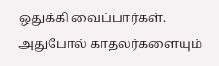ஒதுக்கி வைப்பார்கள். அதுபோல் காதலர்களையும்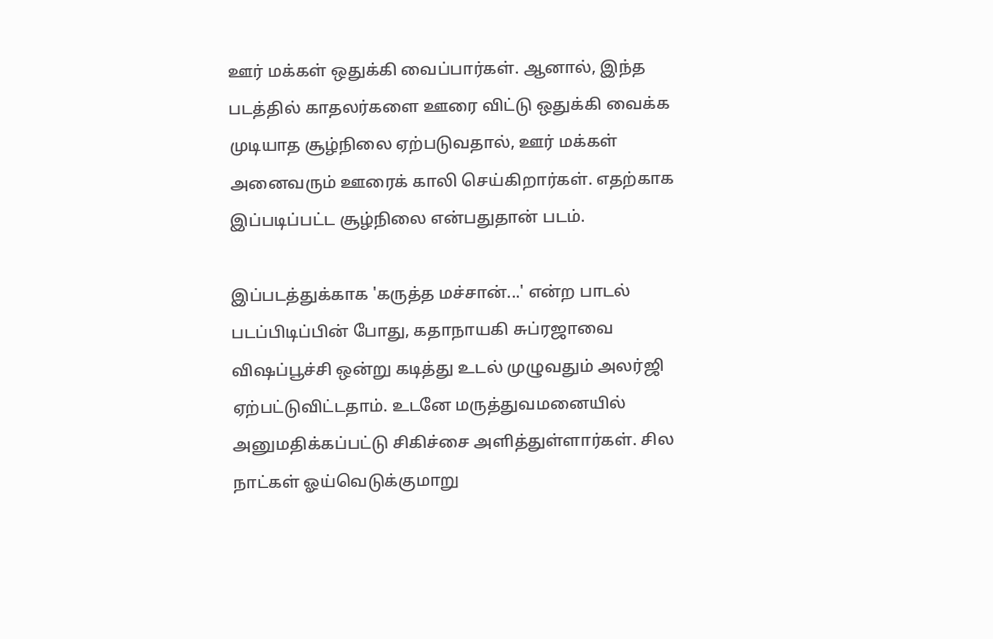ஊர் மக்கள் ஒதுக்கி வைப்பார்கள். ஆனால், இந்த படத்தில் காதலர்களை ஊரை விட்டு ஒதுக்கி வைக்க முடியாத சூழ்நிலை ஏற்படுவதால், ஊர் மக்கள் அனைவரும் ஊரைக் காலி செய்கிறார்கள். எதற்காக இப்படிப்பட்ட சூழ்நிலை என்பதுதான் படம்.

இப்படத்துக்காக 'கருத்த மச்சான்...' என்ற பாடல் படப்பிடிப்பின் போது, கதாநாயகி சுப்ரஜாவை விஷப்பூச்சி ஒன்று கடித்து உடல் முழுவதும் அலர்ஜி ஏற்பட்டுவிட்டதாம். உடனே மருத்துவமனையில் அனுமதிக்கப்பட்டு சிகிச்சை அளித்துள்ளார்கள். சில நாட்கள் ஓய்வெடுக்குமாறு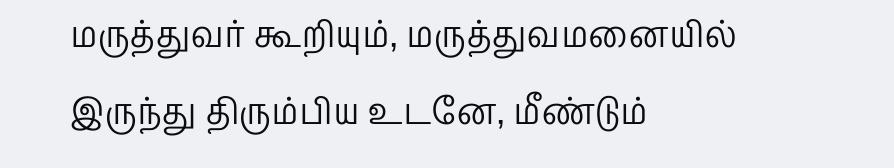மருத்துவர் கூறியும், மருத்துவமனையில் இருந்து திரும்பிய உடனே, மீண்டும்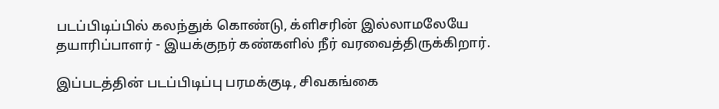படப்பிடிப்பில் கலந்துக் கொண்டு, க்ளிசரின் இல்லாமலேயே தயாரிப்பாளர் - இயக்குநர் கண்களில் நீர் வரவைத்திருக்கிறார்.

இப்படத்தின் படப்பிடிப்பு பரமக்குடி, சிவகங்கை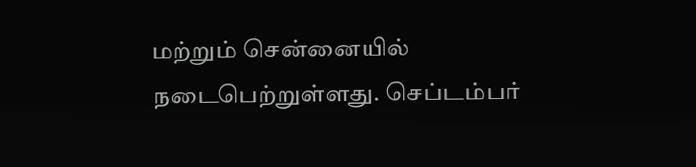மற்றும் சென்னையில் நடைபெற்றுள்ளது. செப்டம்பர்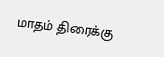மாதம் திரைக்கு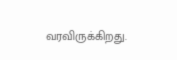வரவிருக்கிறது.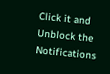Click it and Unblock the Notifications